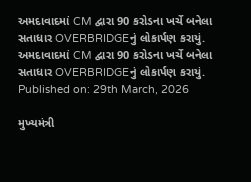અમદાવાદમાં CM દ્વારા 90 કરોડના ખર્ચે બનેલા સતાધાર OVERBRIDGEનું લોકાર્પણ કરાયું.
અમદાવાદમાં CM દ્વારા 90 કરોડના ખર્ચે બનેલા સતાધાર OVERBRIDGEનું લોકાર્પણ કરાયું.
Published on: 29th March, 2026

મુખ્યમંત્રી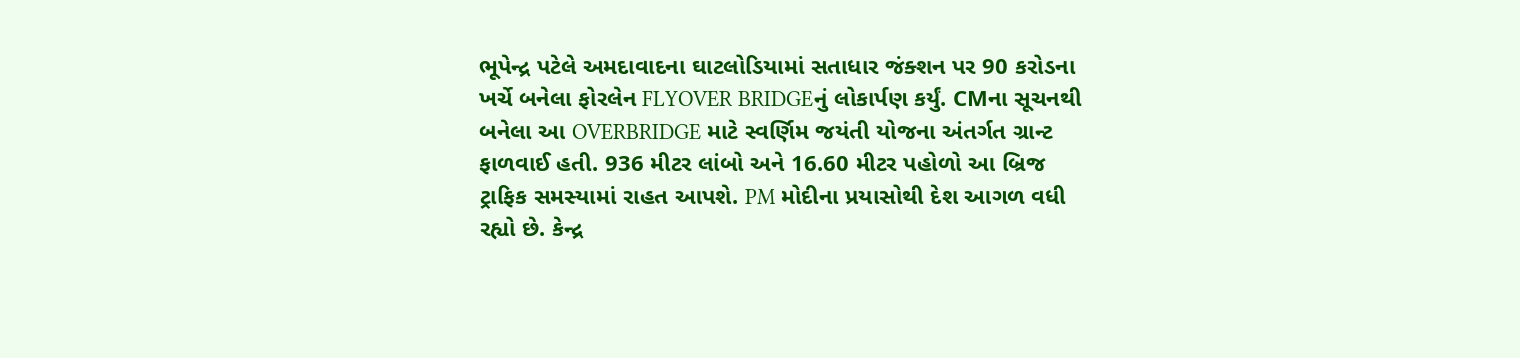ભૂપેન્દ્ર પટેલે અમદાવાદના ઘાટલોડિયામાં સતાધાર જંક્શન પર 90 કરોડના ખર્ચે બનેલા ફોરલેન FLYOVER BRIDGEનું લોકાર્પણ કર્યું. CMના સૂચનથી બનેલા આ OVERBRIDGE માટે સ્વર્ણિમ જયંતી યોજના અંતર્ગત ગ્રાન્ટ ફાળવાઈ હતી. 936 મીટર લાંબો અને 16.60 મીટર પહોળો આ બ્રિજ ટ્રાફિક સમસ્યામાં રાહત આપશે. PM મોદીના પ્રયાસોથી દેશ આગળ વધી રહ્યો છે. કેન્દ્ર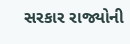સરકાર રાજ્યોની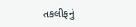તકલીફનું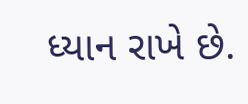ધ્યાન રાખે છે.